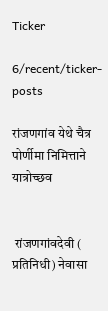Ticker

6/recent/ticker-posts

रांजणगांव येथे चैत्र पोर्णीमा निमित्ताने यात्रोच्छव


 रांजणगांवदेवी ( प्रतिनिधी) नेवासा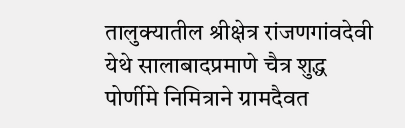तालुक्यातील श्रीक्षेत्र रांजणगांवदेवी येथे सालाबादप्रमाणे चैत्र शुद्ध पोर्णीमे निमित्राने ग्रामदैवत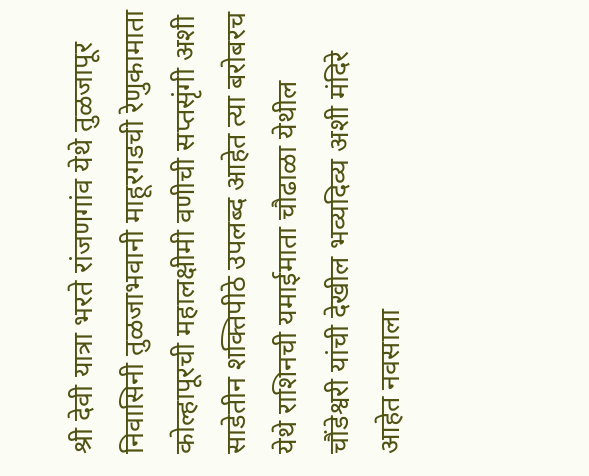श्री देवी यात्रा भरते रांजणगांव येथे तुळजापूर निवासिनी तुळजाभवानी माहूरगडची रेणुकामाता कोल्हापूरची महालक्षीमी वणीची सप्तसृंगी अशी साडेतीन शक्तिपीठे उपलब्द आहेत त्या बरोबरच येथे राशिनची यमाईमाता चौढाळा येथील चौंडेश्वरी यांची देखील भव्यदिव्य अशी मंदिरे आहेत नवसाला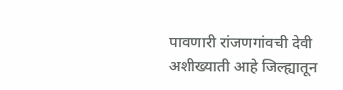पावणारी रांजणगांवची देवी अशीख्याती आहे जिल्ह्यातून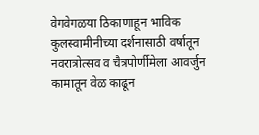वेगवेगळया ठिकाणाहून भाविक कुलस्वामीनीच्या दर्शनासाठी वर्षातून नवरात्रोत्सव व चैत्रपोर्णीमेला आवर्जुन कामातून वेळ काढून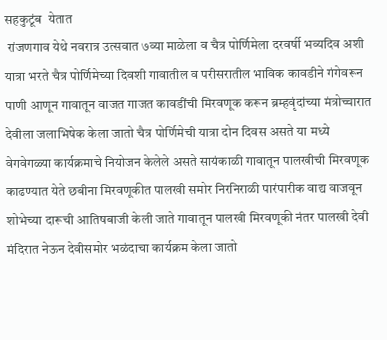सहकुटूंब  येतात
 रांजणगाव येथे नवरात्र उत्सवात ७व्या माळेला व चैत्र पोर्णिमेला दरवर्षी भव्यदिव अशी यात्रा भरते चैत्र पोर्णिमेच्या दिवशी गावातील व परीसरातील भाविक कावडीने गंगेवरून पाणी आणून गावातून वाजत गाजत कावडींची मिरवणूक करून ब्रम्हवृंदांच्या मंत्रोच्चारात देवीला जलाभिषेक केला जातो चैत्र पोर्णिमेची यात्रा दोन दिवस असते या मध्ये वेगवेगळ्या कार्यक्रमाचे नियोजन केलेले असते सायंकाळी गावातून पालखीची मिरवणूक काढण्यात येते छबीना मिरवणूकीत पालखी समोर निरनिराळी पारंपारीक वाद्य वाजवून शोभेच्या दारूची आतिषबाजी केली जाते गावातून पालखी मिरवणूकी नंतर पालखी देवी मंदिरात नेऊन देवीसमोर भळंदाचा कार्यक्रम केला जातो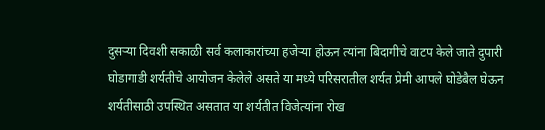दुसऱ्या दिवशी सकाळी सर्व कलाकारांच्या हजेऱ्या होऊन त्यांना बिदागीचे वाटप केले जाते दुपारी घोडागाडी शर्यतीचे आयोजन केलेले असते या मध्ये परिसरातील शर्यत प्रेमी आपले घोडेबैल घेऊन शर्यतीसाठी उपस्थित असतात या शर्यतीत विजेत्यांना रोख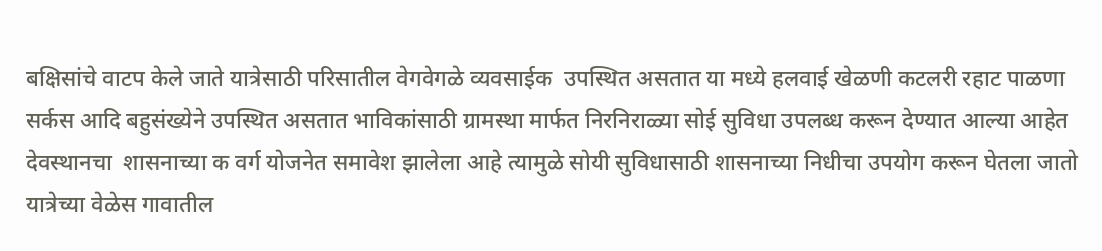बक्षिसांचे वाटप केले जाते यात्रेसाठी परिसातील वेगवेगळे व्यवसाईक  उपस्थित असतात या मध्ये हलवाई खेळणी कटलरी रहाट पाळणा सर्कस आदि बहुसंख्येने उपस्थित असतात भाविकांसाठी ग्रामस्था मार्फत निरनिराळ्या सोई सुविधा उपलब्ध करून देण्यात आल्या आहेत  देवस्थानचा  शासनाच्या क वर्ग योजनेत समावेश झालेला आहे त्यामुळे सोयी सुविधासाठी शासनाच्या निधीचा उपयोग करून घेतला जातो यात्रेच्या वेळेस गावातील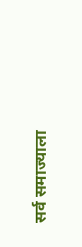सर्व समाज्याला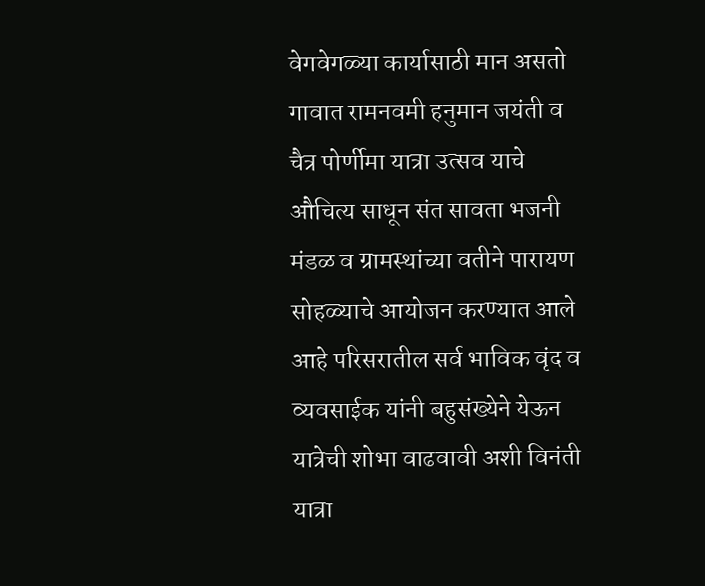वेगवेगळ्या कार्यासाठी मान असतो गावात रामनवमी हनुमान जयंती व चैत्र पोर्णीमा यात्रा उत्सव याचे औचित्य साधून संत सावता भजनी मंडळ व ग्रामस्थांच्या वतीने पारायण सोहळ्याचे आयोजन करण्यात आले आहे परिसरातील सर्व भाविक वृंद व व्यवसाईक यांनी बहुसंख्येने येऊन यात्रेची शोभा वाढवावी अशी विनंती यात्रा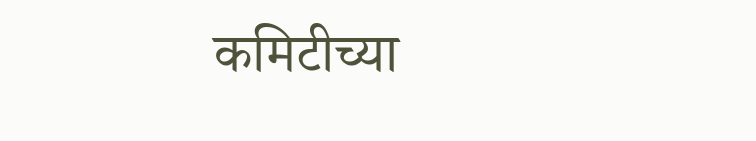कमिटीच्या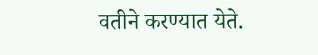वतीने करण्यात येते.